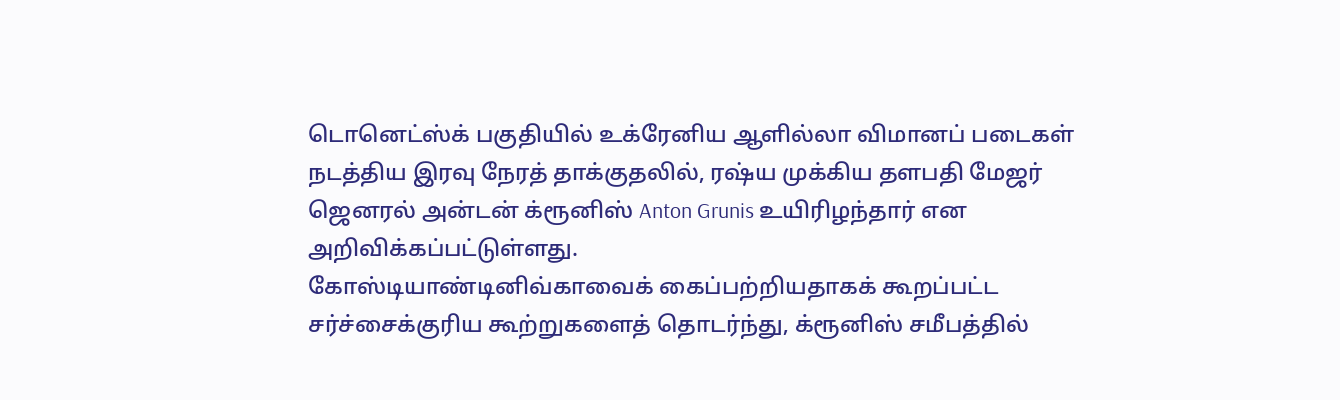டொனெட்ஸ்க் பகுதியில் உக்ரேனிய ஆளில்லா விமானப் படைகள் நடத்திய இரவு நேரத் தாக்குதலில், ரஷ்ய முக்கிய தளபதி மேஜர் ஜெனரல் அன்டன் க்ரூனிஸ் Anton Grunis உயிரிழந்தார் என அறிவிக்கப்பட்டுள்ளது.
கோஸ்டியாண்டினிவ்காவைக் கைப்பற்றியதாகக் கூறப்பட்ட சர்ச்சைக்குரிய கூற்றுகளைத் தொடர்ந்து, க்ரூனிஸ் சமீபத்தில்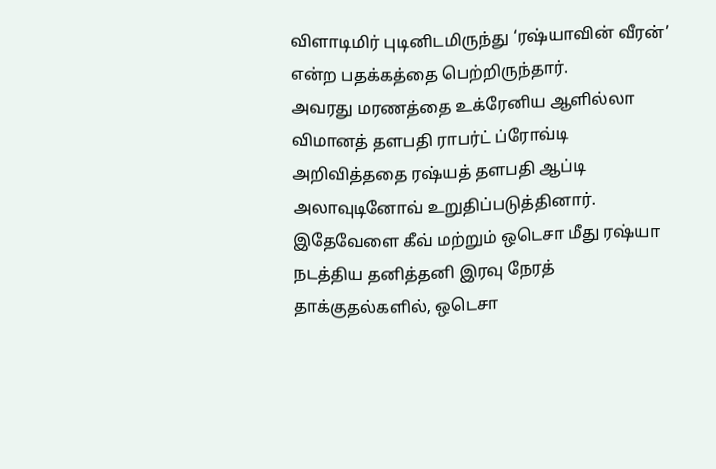விளாடிமிர் புடினிடமிருந்து ‘ரஷ்யாவின் வீரன்’ என்ற பதக்கத்தை பெற்றிருந்தார்.
அவரது மரணத்தை உக்ரேனிய ஆளில்லா விமானத் தளபதி ராபர்ட் ப்ரோவ்டி அறிவித்ததை ரஷ்யத் தளபதி ஆப்டி அலாவுடினோவ் உறுதிப்படுத்தினார்.
இதேவேளை கீவ் மற்றும் ஒடெசா மீது ரஷ்யா நடத்திய தனித்தனி இரவு நேரத் தாக்குதல்களில், ஒடெசா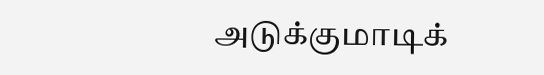அடுக்குமாடிக்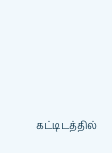கட்டிடத்தில்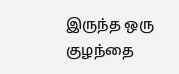இருந்த ஒரு குழந்தை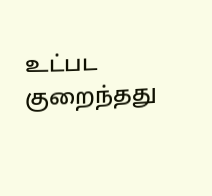உட்பட குறைந்தது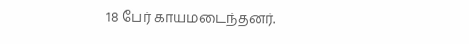18 பேர் காயமடைந்தனர்.